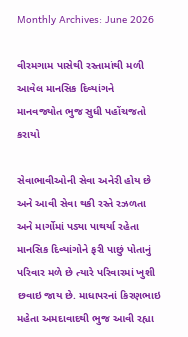Monthly Archives: June 2026

વીરમગામ પાસેથી રસ્તામાંથી મળી આવેલ માનસિક દિવ્યાંગને માનવજ્યોત ભુજ સુધી પહોંચજતો કરાયો

સેવાભાવીઓની સેવા અનેરી હોય છે અને આવી સેવા થકી રસ્તે રઝળતા અને માર્ગોમાં પડ્યા પાથર્યા રહેતા માનસિક દિવ્યાંગોને ફરી પાછું પોતાનું પરિવાર મળે છે ત્યારે પરિવારમાં ખુશી છવાઇ જાય છે. માધાપરનાં કિરણભાઇ મહેતા અમદાવાદથી ભુજ આવી રહ્યા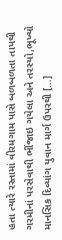હતા ત્યારે રસ્તામાં વીરમગામ પાસે બળબળતા તાપથી ગરમીનાં પરસેવાથી ભીંજાઇ ગયેલા અને તરસ્યો,ભૂખ્યો માનસિક દિવ્યાંગ યુવાન માર્ગ ઉપરથી […]